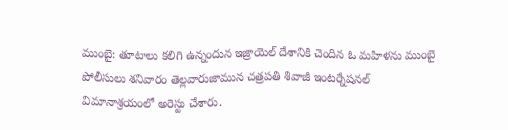ముంబై: తూటాలు కలిగి ఉన్నందున ఇజ్రాయెల్ దేశానికి చెందిన ఓ మహిళను ముంబై పోలీసులు శనివారం తెల్లవారుజామున చత్రపతి శివాజీ ఇంటర్నేషనల్ విమానాశ్రయంలో అరెస్టు చేశారు.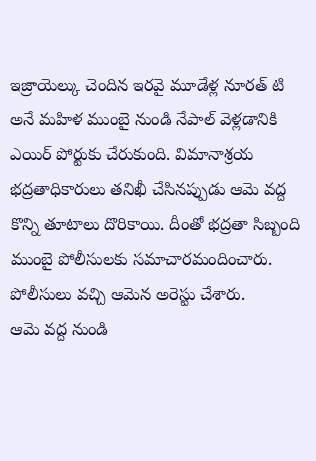ఇజ్రాయెల్కు చెందిన ఇరవై మూడేళ్ల నూరత్ టి అనే మహిళ ముంబై నుండి నేపాల్ వెళ్లడానికి ఎయిర్ పోర్టుకు చేరుకుంది. విమానాశ్రయ భద్రతాధికారులు తనిఖీ చేసినప్పుడు ఆమె వద్ద కొన్ని తూటాలు దొరికాయి. దీంతో భద్రతా సిబ్బంది ముంబై పోలీసులకు సమాచారమందించారు. పోలీసులు వచ్చి ఆమెన అరెస్టు చేశారు.
ఆమె వద్ద నుండి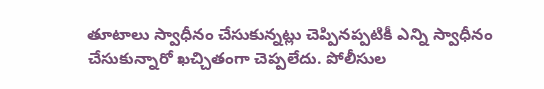తూటాలు స్వాధీనం చేసుకున్నట్లు చెప్పినప్పటికీ ఎన్ని స్వాధీనం చేసుకున్నారో ఖచ్చితంగా చెప్పలేదు. పోలీసుల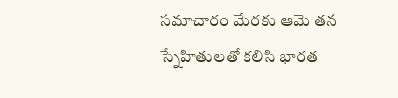సమాచారం మేరకు ఆమె తన స్నేహితులతో కలిసి భారత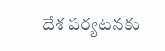దేశ పర్యటనకు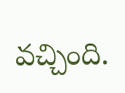వచ్చింది.